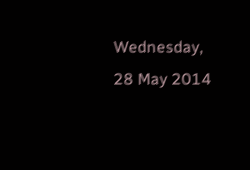Wednesday, 28 May 2014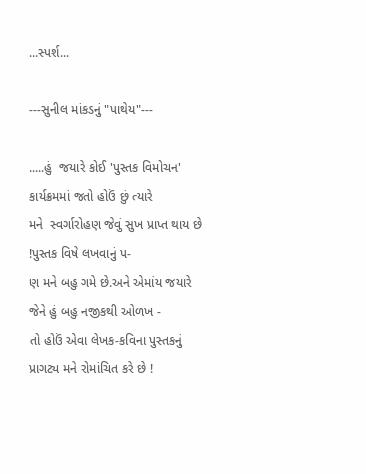...સ્પર્શ...

---સુનીલ માંકડનું "પાથેય"---

.....હું  જયારે કોઈ 'પુસ્તક વિમોચન' કાર્યક્રમમાં જતો હોઉં છું ત્યારે
મને  સ્વર્ગારોહણ જેવું સુખ પ્રાપ્ત થાય છે !પુસ્તક વિષે લખવાનું પ-
ણ મને બહુ ગમે છે.અને એમાંય જયારે જેને હું બહુ નજીકથી ઓળખ -
તો હોઉં એવા લેખક-કવિના પુસ્તકનું પ્રાગટ્ય મને રોમાંચિત કરે છે !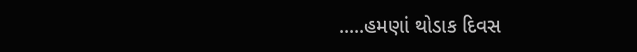.....હમણાં થોડાક દિવસ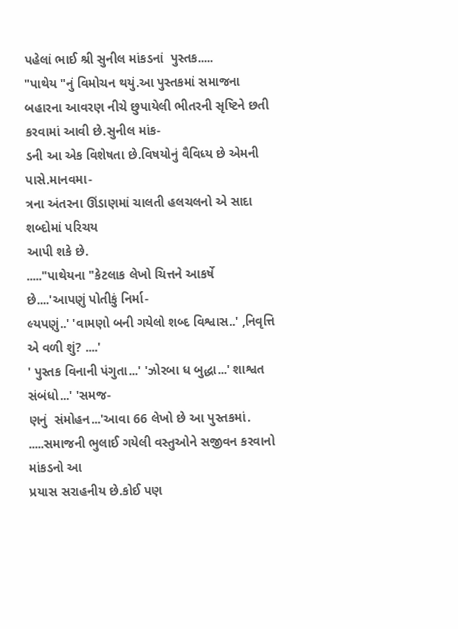પહેલાં ભાઈ શ્રી સુનીલ માંકડનાં  પુસ્તક.....
"પાથેય "નું વિમોચન થયું.આ પુસ્તકમાં સમાજના બહારના આવરણ નીચે છુપાયેલી ભીતરની સૃષ્ટિને છતી કરવામાં આવી છે.સુનીલ માંક-
ડની આ એક વિશેષતા છે.વિષયોનું વૈવિધ્ય છે એમની પાસે.માનવમા-
ત્રના અંતરના ઊંડાણમાં ચાલતી હલચલનો એ સાદા શબ્દોમાં પરિચય
આપી શકે છે.
....."પાથેયના "કેટલાક લેખો ચિત્તને આકર્ષે છે....'આપણું પોતીકું નિર્મા-
લ્યપણું..' 'વામણો બની ગયેલો શબ્દ વિશ્વાસ..' ,નિવૃત્તિ એ વળી શું? ....'
' પુસ્તક વિનાની પંગુતા...' 'ઝોરબા ધ બુદ્ધા...' શાશ્વત સંબંધો...' 'સમજ-
ણનું  સંમોહન...'આવા 66 લેખો છે આ પુસ્તકમાં.
.....સમાજની ભુલાઈ ગયેલી વસ્તુઓને સજીવન કરવાનો માંકડનો આ
પ્રયાસ સરાહનીય છે.કોઈ પણ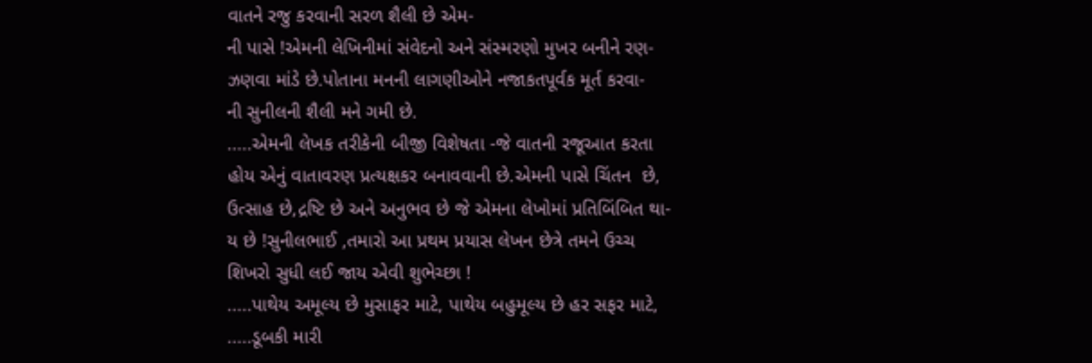વાતને રજુ કરવાની સરળ શૈલી છે એમ-
ની પાસે !એમની લેખિનીમાં સંવેદનો અને સંસ્મરણો મુખર બનીને રણ-
ઝણવા માંડે છે.પોતાના મનની લાગણીઓને નજાકતપૂર્વક મૂર્ત કરવા-
ની સુનીલની શૈલી મને ગમી છે.
.....એમની લેખક તરીકેની બીજી વિશેષતા -જે વાતની રજૂઆત કરતા
હોય એનું વાતાવરણ પ્રત્યક્ષકર બનાવવાની છે.એમની પાસે ચિંતન  છે,
ઉત્સાહ છે,દ્રષ્ટિ છે અને અનુભવ છે જે એમના લેખોમાં પ્રતિબિંબિત થા-
ય છે !સુનીલભાઈ ,તમારો આ પ્રથમ પ્રયાસ લેખન છેત્રે તમને ઉચ્ચ
શિખરો સુધી લઈ જાય એવી શુભેચ્છા !
.....પાથેય અમૂલ્ય છે મુસાફર માટે, પાથેય બહુમૂલ્ય છે હર સફર માટે,
.....ડૂબકી મારી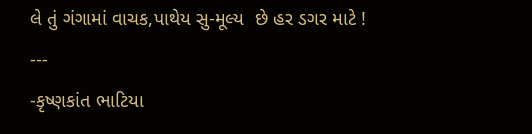લે તું ગંગામાં વાચક,પાથેય સુ-મૂલ્ય  છે હર ડગર માટે !
---
-કૃષ્ણકાંત ભાટિયા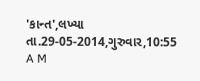'કાન્ત',લખ્યા તા.29-05-2014,ગુરુવાર,10:55 A M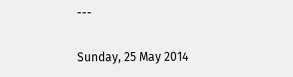---

Sunday, 25 May 2014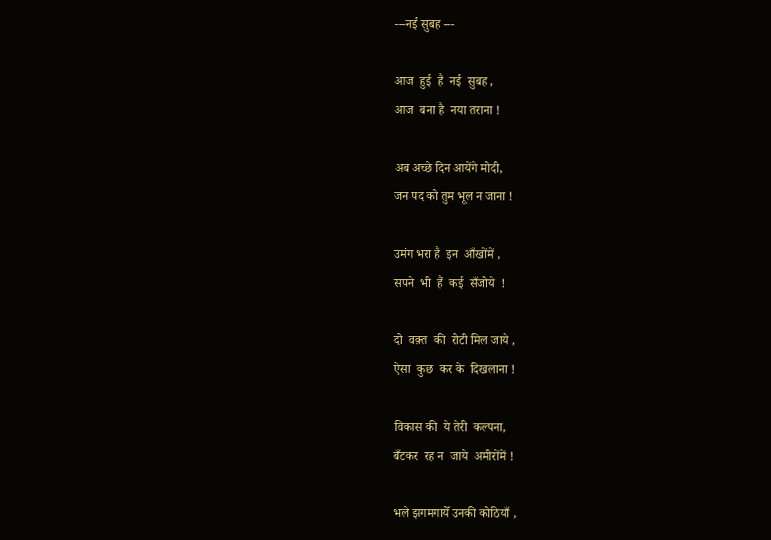---नई सुबह ---

आज  हुई  है  नई  सुबह ,
आज  बना है  नया तराना !

अब अच्छे दिन आयेंगे मोदी,
जन पद को तुम भूल न जाना !

उमंग भरा है  इन  आँखोंमें ,
सपने  भी  हैं  कई  सँजोये  !

दो  वक़्त  की  रोटी मिल जाये ,
ऐसा  कुछ  कर के  दिखलाना !

विकास की  ये तेरी  कल्पना,
बँटकर  रह न  जाये  अमीरोंमें !

भले झगमगायेँ उनकी कोठियाँ ,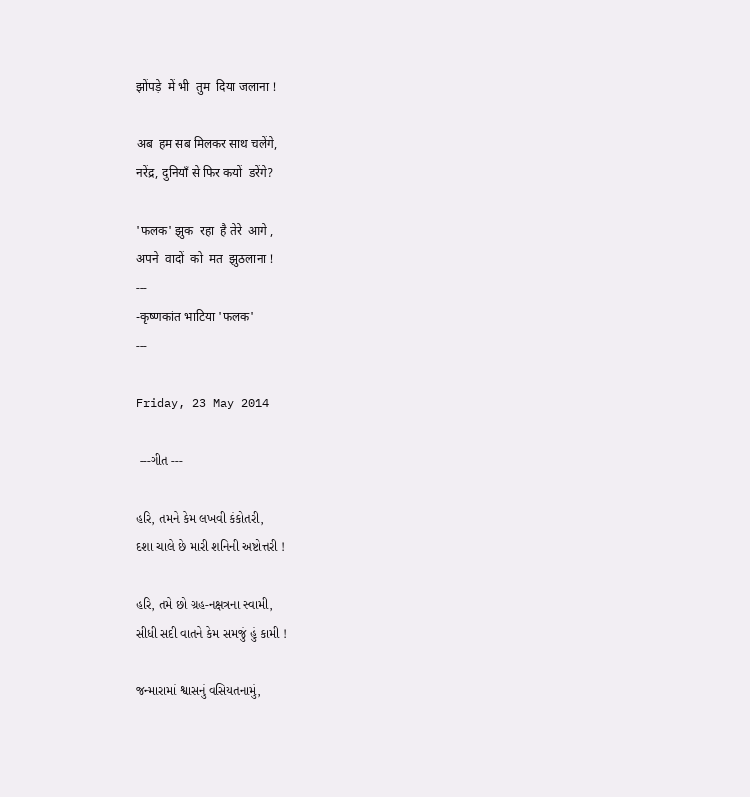झोंपड़े  में भी  तुम  दिया जलाना !

अब  हम सब मिलकर साथ चलेंगे,
नरेंद्र, दुनियाँ से फिर कयों  डरेंगे?

'फलक' झुक  रहा  है तेरे  आगे ,
अपने  वादों  को  मत  झुठलाना !
---
-कृष्णकांत भाटिया 'फलक'
---

Friday, 23 May 2014

 ---ગીત ---

હરિ, તમને કેમ લખવી કંકોતરી,
દશા ચાલે છે મારી શનિની અષ્ટોત્તરી !

હરિ, તમે છો ગ્રહ-નક્ષત્રના સ્વામી,
સીધી સદી વાતને કેમ સમજું હું કામી !

જન્મારામાં શ્વાસનું વસિયતનામું,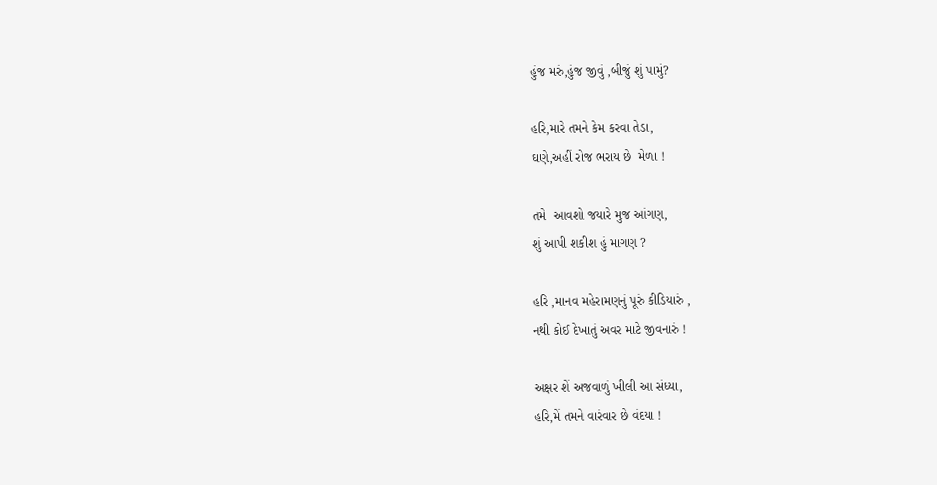હુંજ મરું,હુંજ જીવું ,બીજું શું પામું?

હરિ,મારે તમને કેમ કરવા તેડા,
ઘણે,અહીં રોજ ભરાય છે  મેળા !

તમે  આવશો જયારે મુજ આંગણ,
શું આપી શકીશ હું માગણ ?

હરિ ,માનવ મહેરામણનું પૂરું કીડિયારું ,
નથી કોઈ દેખાતું અવર માટે જીવનારું !

અક્ષર શેં અજવાળું ખીલી આ સંધ્યા,
હરિ,મેં તમને વારંવાર છે વંદયા !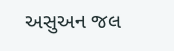અસુઅન જલ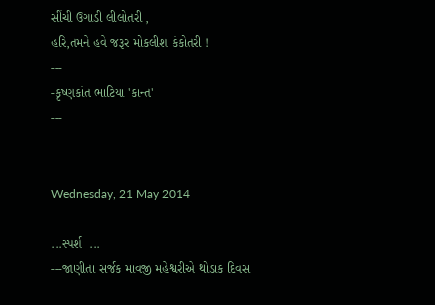સીંચી ઉગાડી લીલોતરી ,
હરિ,તમને હવે જરૂર મોકલીશ કંકોતરી !
---
-કૃષ્ણકાંત ભાટિયા 'કાન્ત'
---


Wednesday, 21 May 2014

...સ્પર્શ  ...
---જાણીતા સર્જક માવજી મહેશ્વરીએ થોડાક દિવસ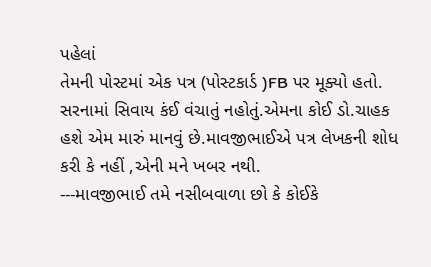પહેલાં
તેમની પોસ્ટમાં એક પત્ર (પોસ્ટકાર્ડ )FB પર મૂક્યો હતો.
સરનામાં સિવાય કંઈ વંચાતું નહોતું.એમના કોઈ ડો.ચાહક
હશે એમ મારું માનવું છે.માવજીભાઈએ પત્ર લેખકની શોધ
કરી કે નહીં ,એની મને ખબર નથી.
---માવજીભાઈ તમે નસીબવાળા છો કે કોઈકે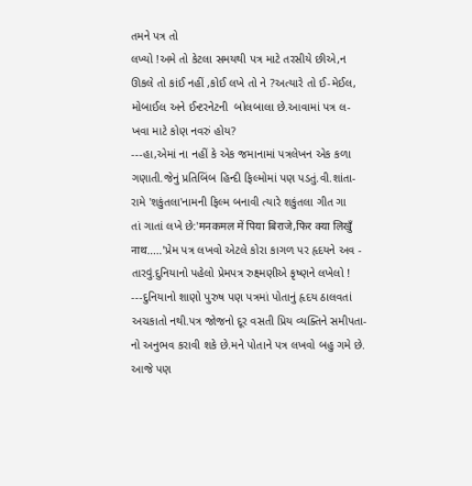તમને પત્ર તો
લખ્યો !અમે તો કેટલા સમયથી પત્ર માટે તરસીયે છીએ,ન
ઊકલે તો કાંઈ નહીં ,કોઈ લખે તો ને ?અત્યારે તો ઈ-મેઈલ,
મોબાઈલ અને ઈન્ટરનેટની  બોલબાલા છે.આવામાં પત્ર લ-
ખવા માટે કોણ નવરું હોય?
---હા,એમાં ના નહીં કે એક જમાનામાં પત્રલેખન એક કળા
ગણાતી.જેનું પ્રતિબિંબ હિન્દી ફિલ્મોમાં પણ પડતું.વી.શાંતા-
રામે 'શકુંતલા'નામની ફિલ્મ બનાવી ત્યારે શકુંતલા ગીત ગા
તાં ગાતાં લખે છે:'मनकमल में पिया बिराजे,फिर क्या लिखुँ
नाथ.....'પ્રેમ પત્ર લખવો એટલે કોરા કાગળ પર હૃદયને અવ -
તારવું.દુનિયાનો પહેલો પ્રેમપત્ર રુક્ષ્મણીએ કૃષ્ણને લખેલો !
---દુનિયાનો શાણો પુરુષ પણ પત્રમાં પોતાનું હૃદય ઠાલવતાં
અચકાતો નથી.પત્ર જોજનો દૂર વસતી પ્રિય વ્યક્તિને સમીપતા-
નો અનુભવ કરાવી શકે છે.મને પોતાને પત્ર લખવો બહુ ગમે છે.
આજે પણ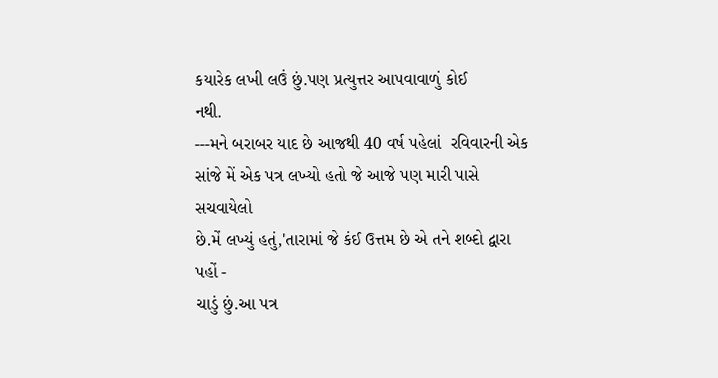કયારેક લખી લઉં છું.પણ પ્રત્યુત્તર આપવાવાળું કોઈ
નથી.
---મને બરાબર યાદ છે આજથી 40 વર્ષ પહેલાં  રવિવારની એક
સાંજે મેં એક પત્ર લખ્યો હતો જે આજે પણ મારી પાસે સચવાયેલો
છે.મેં લખ્યું હતું,'તારામાં જે કંઈ ઉત્તમ છે એ તને શબ્દો દ્વારા પહોં -
ચાડું છું.આ પત્ર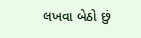લખવા બેઠો છું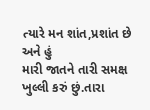ત્યારે મન શાંત,પ્રશાંત છે અને હું
મારી જાતને તારી સમક્ષ ખુલ્લી કરું છું.તારા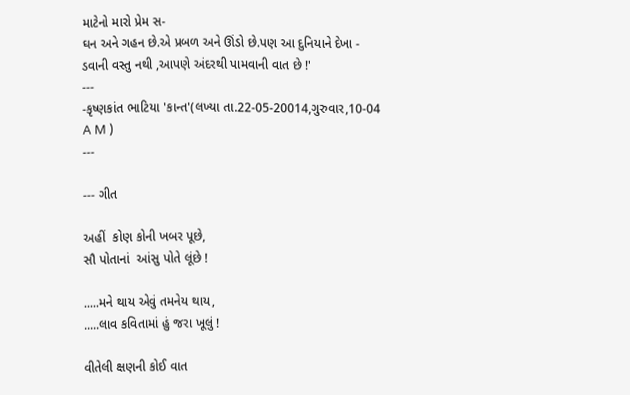માટેનો મારો પ્રેમ સ-
ઘન અને ગહન છે.એ પ્રબળ અને ઊંડો છે.પણ આ દુનિયાને દેખા -
ડવાની વસ્તુ નથી ,આપણે અંદરથી પામવાની વાત છે !'
---
-કૃષ્ણકાંત ભાટિયા 'કાન્ત'(લખ્યા તા.22-05-20014,ગુરુવાર,10-04
A M )
---

--- ગીત

અહીં  કોણ કોની ખબર પૂછે,
સૌ પોતાનાં  આંસુ પોતે લૂંછે !

.....મને થાય એવું તમનેય થાય,
.....લાવ કવિતામાં હું જરા ખૂલું !

વીતેલી ક્ષણની કોઈ વાત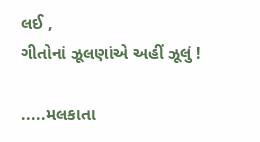લઈ ,
ગીતોનાં ઝૂલણાંએ અહીં ઝૂલું !

.....મલકાતા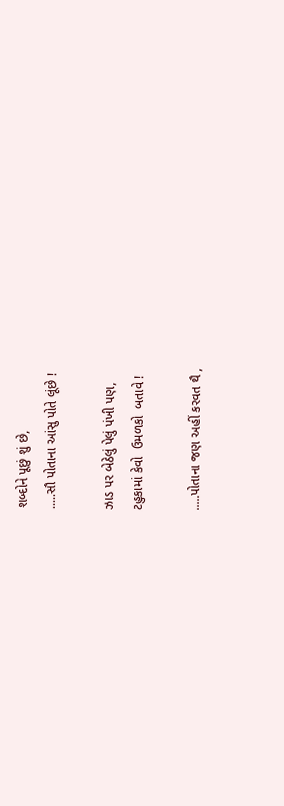શબ્દોને પૂછું શું છે,
.....સૌ પોતાના આંસુ પોતે લૂંછે !

ઝાડ પર બેઠેલું પેલું પંખી પણ,
ટહુકામાં કેવો  ઉમળકો  બતાવે !

.....પોતાના જણ અહીં કરવત થૈ ,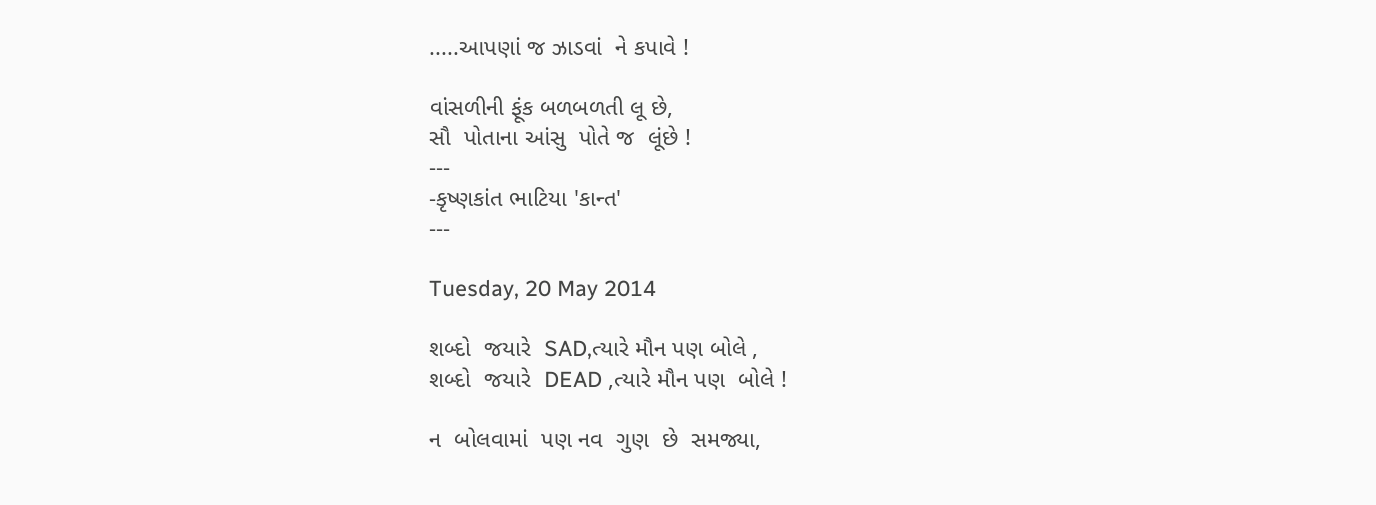.....આપણાં જ ઝાડવાં  ને કપાવે !

વાંસળીની ફૂંક બળબળતી લૂ છે,
સૌ  પોતાના આંસુ  પોતે જ  લૂંછે !
---
-કૃષ્ણકાંત ભાટિયા 'કાન્ત'
---

Tuesday, 20 May 2014

શબ્દો  જયારે  SAD,ત્યારે મૌન પણ બોલે ,
શબ્દો  જયારે  DEAD ,ત્યારે મૌન પણ  બોલે !

ન  બોલવામાં  પણ નવ  ગુણ  છે  સમજ્યા,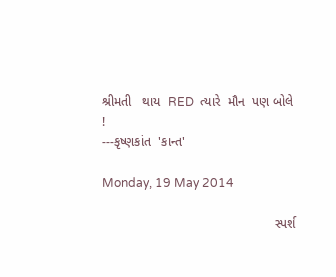શ્રીમતી   થાય  RED  ત્યારે  મૌન  પણ બોલે !
---કૃષ્ણકાંત  'કાન્ત'

Monday, 19 May 2014

                                                સ્પર્શ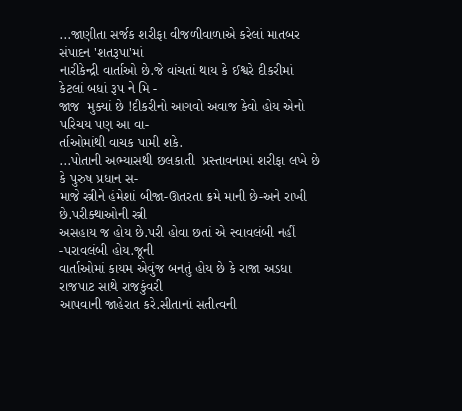...જાણીતા સર્જક શરીફા વીજળીવાળાએ કરેલાં માતબર સંપાદન 'શતરૂપા'માં
નારીકેન્દ્રી વાર્તાઓ છે.જે વાંચતાં થાય કે ઈશ્વરે દીકરીમાં કેટલાં બધાં રૂપ ને મિ -
જાજ  મુક્યાં છે !દીકરીનો આગવો અવાજ કેવો હોય એનો પરિચય પણ આ વા-
ર્તાઓમાંથી વાચક પામી શકે.
...પોતાની અભ્યાસથી છલકાતી  પ્રસ્તાવનામાં શરીફા લખે છે કે પુરુષ પ્રધાન સ-
માજે સ્ત્રીને હંમેશાં બીજા-ઊતરતા ક્રમે માની છે-અને રાખી છે.પરીક્થાઓની સ્ત્રી
અસહાય જ હોય છે.પરી હોવા છતાં એ સ્વાવલંબી નહીં -પરાવલંબી હોય.જૂની
વાર્તાઓમાં કાયમ એવુંજ બનતું હોય છે કે રાજા અડધા રાજપાટ સાથે રાજકુંવરી
આપવાની જાહેરાત કરે.સીતાનાં સતીત્વની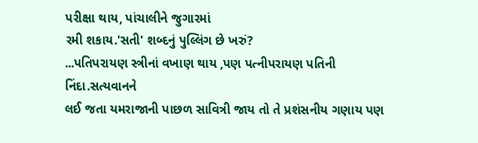પરીક્ષા થાય, પાંચાલીને જુગારમાં
રમી શકાય.'સતી' શબ્દનું પુલ્લિંગ છે ખરું?
...પતિપરાયણ સ્ત્રીનાં વખાણ થાય ,પણ પત્નીપરાયણ પતિની નિંદા.સત્યવાનને
લઈ જતા યમરાજાની પાછળ સાવિત્રી જાય તો તે પ્રશંસનીય ગણાય પણ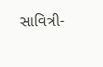સાવિત્રી-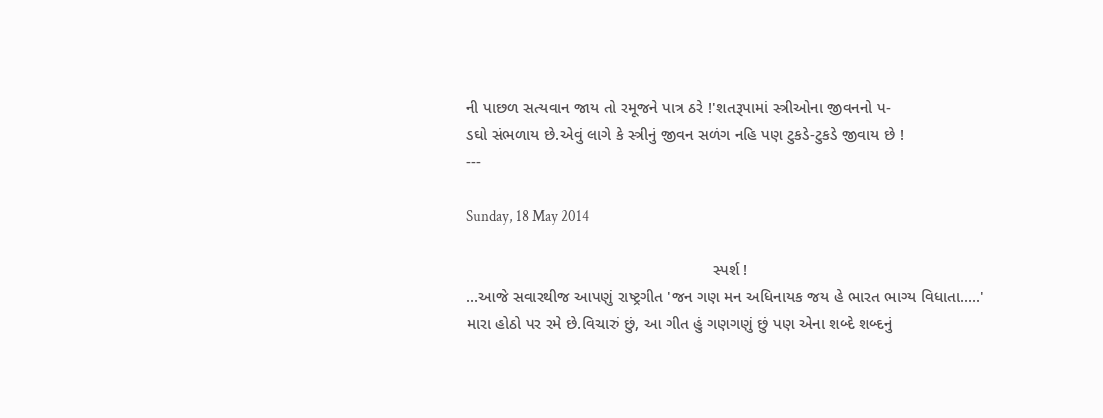ની પાછળ સત્યવાન જાય તો રમૂજને પાત્ર ઠરે !'શતરૂપામાં સ્ત્રીઓના જીવનનો પ-
ડઘો સંભળાય છે.એવું લાગે કે સ્ત્રીનું જીવન સળંગ નહિ પણ ટુકડે-ટુકડે જીવાય છે !
---

Sunday, 18 May 2014

                                                       સ્પર્શ !
...આજે સવારથીજ આપણું રાષ્ટ્રગીત 'જન ગણ મન અધિનાયક જય હે ભારત ભાગ્ય વિધાતા.....'
મારા હોઠો પર રમે છે.વિચારું છું, આ ગીત હું ગણગણું છું પણ એના શબ્દે શબ્દનું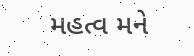મહત્વ મને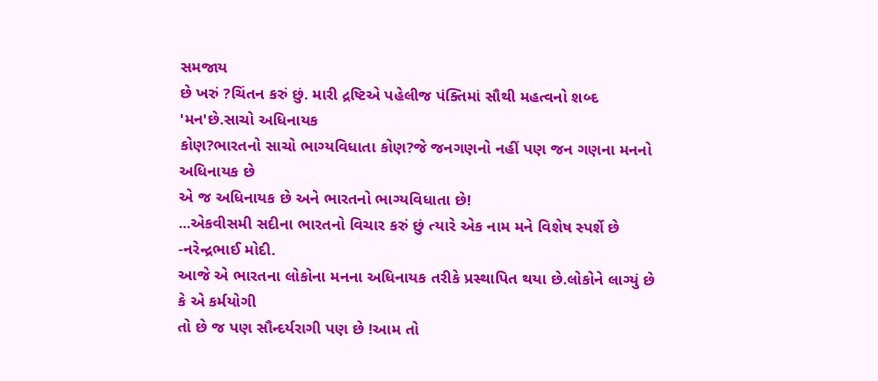સમજાય
છે ખરું ?ચિંતન કરું છું. મારી દ્રષ્ટિએ પહેલીજ પંક્તિમાં સૌથી મહત્વનો શબ્દ 'મન'છે.સાચો અધિનાયક
કોણ?ભારતનો સાચો ભાગ્યવિધાતા કોણ?જે જનગણનો નહીં પણ જન ગણના મનનો અધિનાયક છે
એ જ અધિનાયક છે અને ભારતનો ભાગ્યવિધાતા છે!
...એકવીસમી સદીના ભારતનો વિચાર કરું છું ત્યારે એક નામ મને વિશેષ સ્પર્શે છે -નરેન્દ્રભાઈ મોદી.
આજે એ ભારતના લોકોના મનના અધિનાયક તરીકે પ્રસ્થાપિત થયા છે.લોકોને લાગ્યું છે કે એ કર્મયોગી
તો છે જ પણ સૌન્દર્યરાગી પણ છે !આમ તો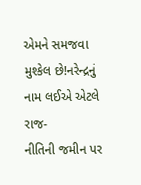એમને સમજવા મુશ્કેલ છે!નરેન્દ્રનું નામ લઈએ એટલે રાજ-
નીતિની જમીન પર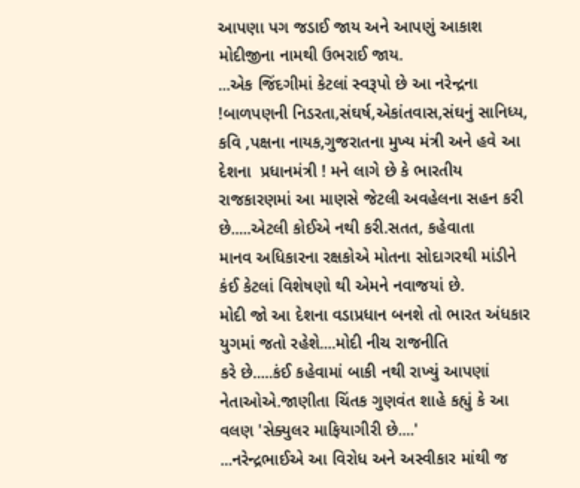આપણા પગ જડાઈ જાય અને આપણું આકાશ મોદીજીના નામથી ઉભરાઈ જાય.
...એક જિંદગીમાં કેટલાં સ્વરૂપો છે આ નરેન્દ્રના !બાળપણની નિડરતા,સંઘર્ષ,એકાંતવાસ,સંઘનું સાનિધ્ય,
કવિ ,પક્ષના નાયક,ગુજરાતના મુખ્ય મંત્રી અને હવે આ દેશના  પ્રધાનમંત્રી ! મને લાગે છે કે ભારતીય
રાજકારણમાં આ માણસે જેટલી અવહેલના સહન કરી છે.....એટલી કોઈએ નથી કરી.સતત, કહેવાતા
માનવ અધિકારના રક્ષકોએ મોતના સોદાગરથી માંડીને કંઈ કેટલાં વિશેષણો થી એમને નવાજયાં છે.
મોદી જો આ દેશના વડાપ્રધાન બનશે તો ભારત અંધકાર યુગમાં જતો રહેશે....મોદી નીચ રાજનીતિ
કરે છે.....કંઈ કહેવામાં બાકી નથી રાખ્યું આપણાં નેતાઓએ.જાણીતા ચિંતક ગુણવંત શાહે કહ્યું કે આ
વલણ 'સેક્યુલર માફિયાગીરી છે....'
...નરેન્દ્રભાઈએ આ વિરોધ અને અસ્વીકાર માંથી જ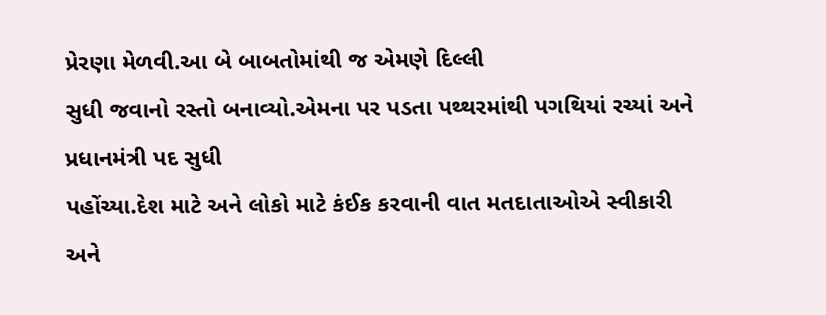પ્રેરણા મેળવી.આ બે બાબતોમાંથી જ એમણે દિલ્લી
સુધી જવાનો રસ્તો બનાવ્યો.એમના પર પડતા પથ્થરમાંથી પગથિયાં રચ્યાં અને પ્રધાનમંત્રી પદ સુધી
પહોંચ્યા.દેશ માટે અને લોકો માટે કંઈક કરવાની વાત મતદાતાઓએ સ્વીકારી અને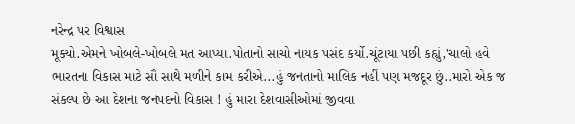નરેન્દ્ર પર વિશ્વાસ
મૂક્યો.એમને ખોબલે-ખોબલે મત આપ્યા.પોતાનો સાચો નાયક પસંદ કર્યો.ચૂંટાયા પછી કહ્યું,'ચાલો હવે
ભારતના વિકાસ માટે સૌ સાથે મળીને કામ કરીએ...હું જનતાનો માલિક નહીં પણ મજદૂર છું..મારો એક જ
સંકલ્પ છે આ દેશના જનપદનો વિકાસ ! હું મારા દેશવાસીઓમાં જીવવા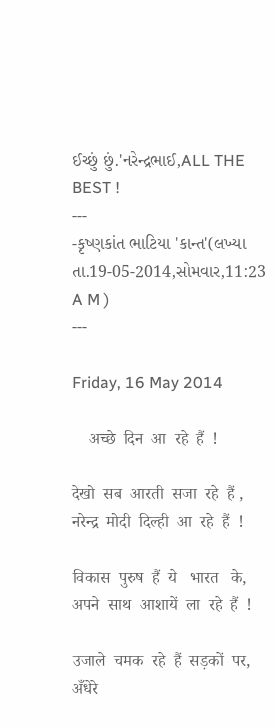ઈચ્છું છું.'નરેન્દ્રભાઈ,ALL THE
BEST !
---
-કૃષ્ણકાંત ભાટિયા 'કાન્ત'(લખ્યા તા.19-05-2014,સોમવાર,11:23 A M )
---

Friday, 16 May 2014

    अच्छे  दिन  आ  रहे  हैं  !

देखो  सब  आरती  सजा  रहे  हैं ,
नरेन्द्र  मोदी  दिल्ही  आ  रहे  हैं  !

विकास  पुरुष  हैं  ये   भारत   के,
अपने  साथ  आशायें  ला  रहे  हैं  !

उजाले  चमक  रहे  हैं  सड़कों  पर,
अँधेरे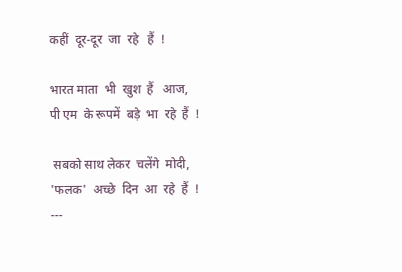कहीं  दूर-दूर  जा  रहे   हैं  !

भारत माता  भी  खुश  हैं   आज,
पी एम  के रूपमें  बड़े  भा  रहे  हैं  !

 सबको साथ लेकर  चलेंगे  मोदी,
'फलक'  अच्छे  दिन  आ  रहे  हैं  !
---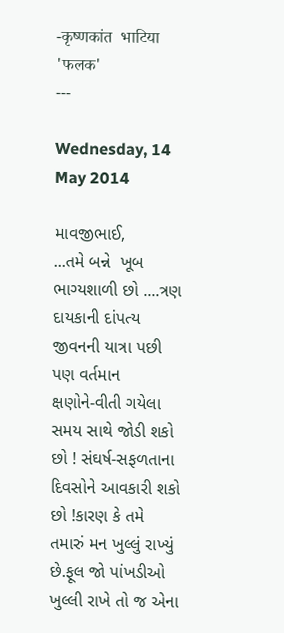-कृष्णकांत  भाटिया  'फलक'
---

Wednesday, 14 May 2014

માવજીભાઈ,
...તમે બન્ને  ખૂબ ભાગ્યશાળી છો ....ત્રણ દાયકાની દાંપત્ય જીવનની યાત્રા પછી પણ વર્તમાન
ક્ષણોને-વીતી ગયેલા સમય સાથે જોડી શકો છો ! સંઘર્ષ-સફળતાના દિવસોને આવકારી શકો
છો !કારણ કે તમે તમારું મન ખુલ્લું રાખ્યું છે.ફૂલ જો પાંખડીઓ ખુલ્લી રાખે તો જ એના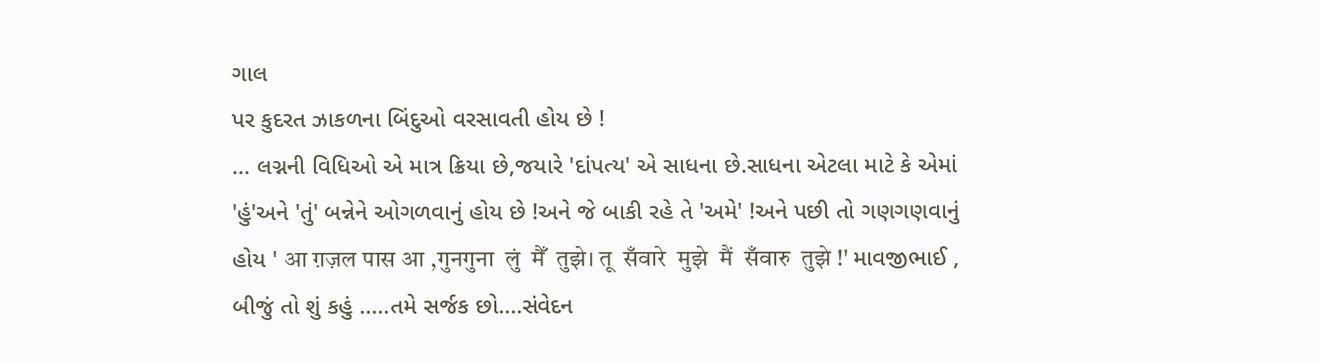ગાલ
પર કુદરત ઝાકળના બિંદુઓ વરસાવતી હોય છે !
... લગ્નની વિધિઓ એ માત્ર ક્રિયા છે,જયારે 'દાંપત્ય' એ સાધના છે.સાધના એટલા માટે કે એમાં
'હું'અને 'તું' બન્નેને ઓગળવાનું હોય છે !અને જે બાકી રહે તે 'અમે' !અને પછી તો ગણગણવાનું
હોય ' आ ग़ज़ल पास आ ,गुनगुना  लुं  मैँ  तुझे। तू  सँवारे  मुझे  मैं  सँवारु  तुझे !' માવજીભાઈ ,
બીજું તો શું કહું .....તમે સર્જક છો....સંવેદન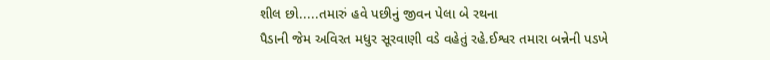શીલ છો.....તમારું હવે પછીનું જીવન પેલા બે રથના
પૈડાની જેમ અવિરત મધુર સૂરવાણી વડે વહેતું રહે.ઈશ્વર તમારા બન્નેની પડખે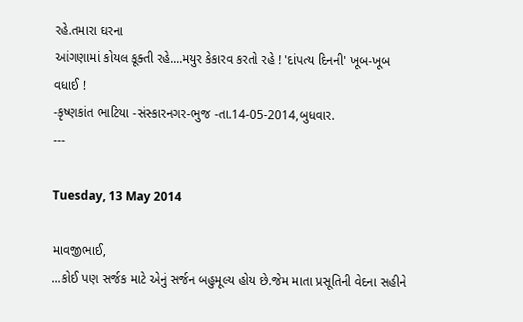રહે.તમારા ઘરના
આંગણામાં કોયલ કૂક્તી રહે....મયુર કેકારવ કરતો રહે ! 'દાંપત્ય દિનની' ખૂબ-ખૂબ વધાઈ !
-કૃષ્ણકાંત ભાટિયા -સંસ્કારનગર-ભુજ -તા.14-05-2014,બુધવાર.
---

Tuesday, 13 May 2014

માવજીભાઈ,
...કોઈ પણ સર્જક માટે એનું સર્જન બહુમૂલ્ય હોય છે.જેમ માતા પ્રસૂતિની વેદના સહીને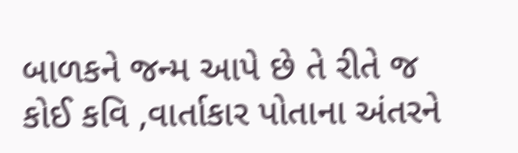બાળકને જન્મ આપે છે તે રીતે જ કોઈ કવિ ,વાર્તાકાર પોતાના અંતરને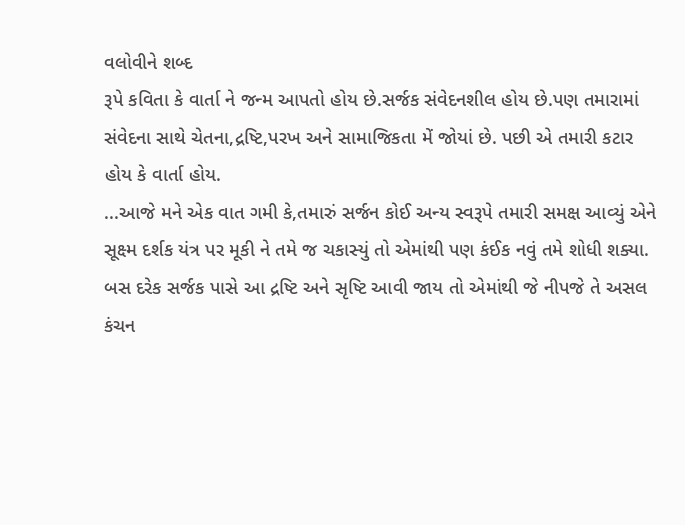વલોવીને શબ્દ
રૂપે કવિતા કે વાર્તા ને જન્મ આપતો હોય છે.સર્જક સંવેદનશીલ હોય છે.પણ તમારામાં
સંવેદના સાથે ચેતના,દ્રષ્ટિ,પરખ અને સામાજિકતા મેં જોયાં છે. પછી એ તમારી કટાર
હોય કે વાર્તા હોય.
...આજે મને એક વાત ગમી કે,તમારું સર્જન કોઈ અન્ય સ્વરૂપે તમારી સમક્ષ આવ્યું એને
સૂક્ષ્મ દર્શક યંત્ર પર મૂકી ને તમે જ ચકાસ્યું તો એમાંથી પણ કંઈક નવું તમે શોધી શક્યા.
બસ દરેક સર્જક પાસે આ દ્રષ્ટિ અને સૃષ્ટિ આવી જાય તો એમાંથી જે નીપજે તે અસલ
કંચન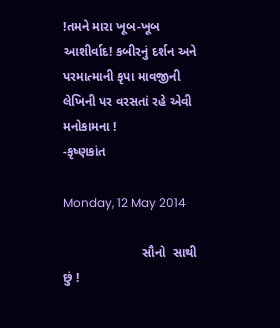!તમને મારા ખૂબ-ખૂબ આશીર્વાદ! કબીરનું દર્શન અને પરમાત્માની કૃપા માવજીની
લેખિની પર વરસતાં રહે એવી મનોકામના !
-કૃષ્ણકાંત

Monday, 12 May 2014

                      સૌનો  સાથી  છું !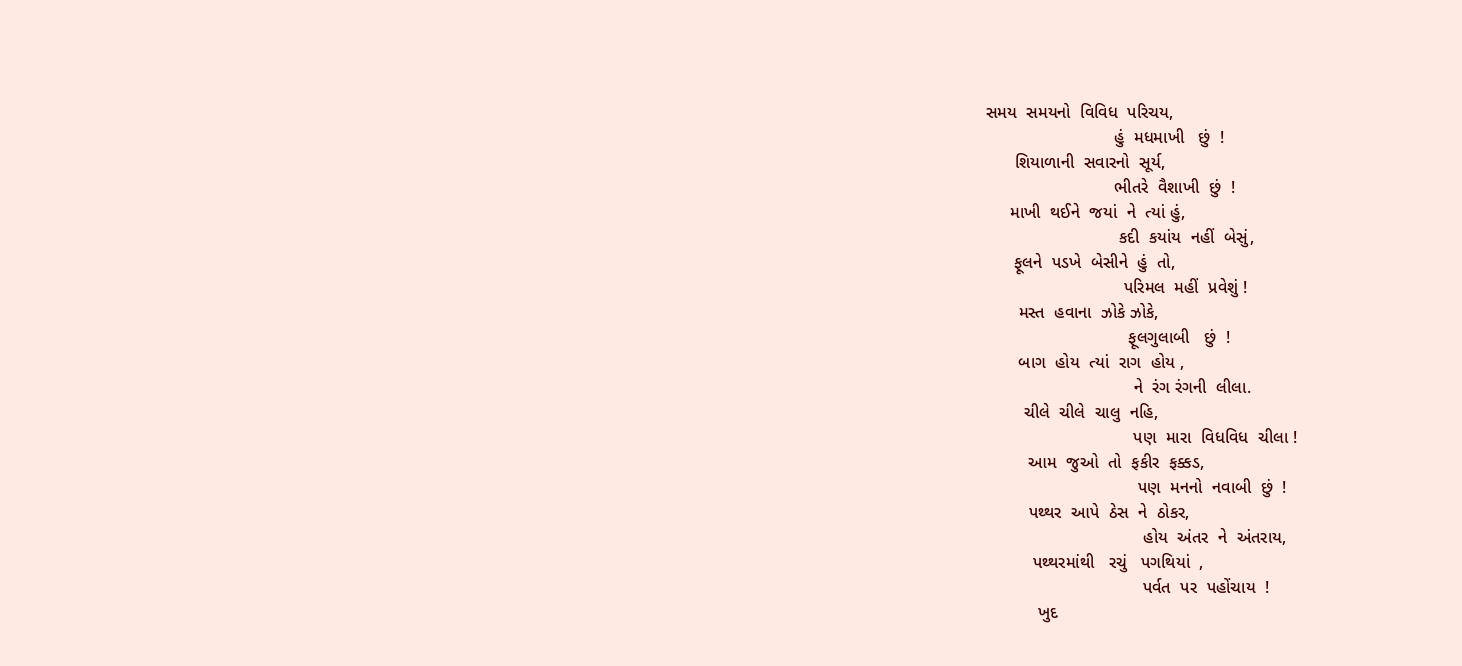સમય  સમયનો  વિવિધ  પરિચય,
                           હું  મધમાખી   છું  !
      શિયાળાની  સવારનો  સૂર્ય,
                           ભીતરે  વૈશાખી  છું  !
     માખી  થઈને  જયાં  ને  ત્યાં હું,
                            કદી  કયાંય  નહીં  બેસું,
      ફૂલને  પડખે  બેસીને  હું  તો,
                             પરિમલ  મહીં  પ્રવેશું !
       મસ્ત  હવાના  ઝોકે ઝોકે,
                              ફૂલગુલાબી   છું  !
       બાગ  હોય  ત્યાં  રાગ  હોય ,
                               ને  રંગ રંગની  લીલા.
        ચીલે  ચીલે  ચાલુ  નહિ,
                               પણ  મારા  વિધવિધ  ચીલા !
         આમ  જુઓ  તો  ફકીર  ફક્કડ,
                                પણ  મનનો  નવાબી  છું  !
         પથ્થર  આપે  ઠેસ  ને  ઠોકર,
                                 હોય  અંતર  ને  અંતરાય,
          પથ્થરમાંથી   રચું   પગથિયાં  ,
                                 પર્વત  પર  પહોંચાય  !
           ખુદ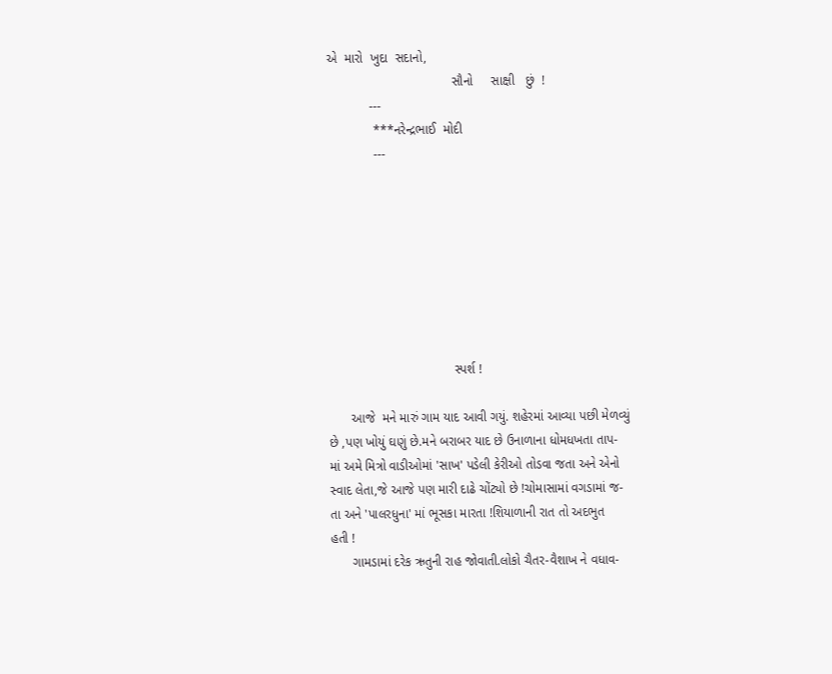એ  મારો  ખુદા  સદાનો,
                                   સૌનો     સાક્ષી   છું  !
            ---
             ***નરેન્દ્રભાઈ  મોદી
             ---








                                   સ્પર્શ !

      આજે  મને મારું ગામ યાદ આવી ગયું. શહેરમાં આવ્યા પછી મેળવ્યું
છે ,પણ ખોયું ઘણું છે.મને બરાબર યાદ છે ઉનાળાના ધોમધખતા તાપ-
માં અમે મિત્રો વાડીઓમાં 'સાખ' પડેલી કેરીઓ તોડવા જતા અને એનો
સ્વાદ લેતા,જે આજે પણ મારી દાઢે ચોંટ્યો છે !ચોમાસામાં વગડામાં જ-
તા અને 'પાલરધુના' માં ભૂસકા મારતા !શિયાળાની રાત તો અદભુત
હતી !
      ગામડામાં દરેક ઋતુની રાહ જોવાતી.લોકો ચૈતર-વૈશાખ ને વધાવ-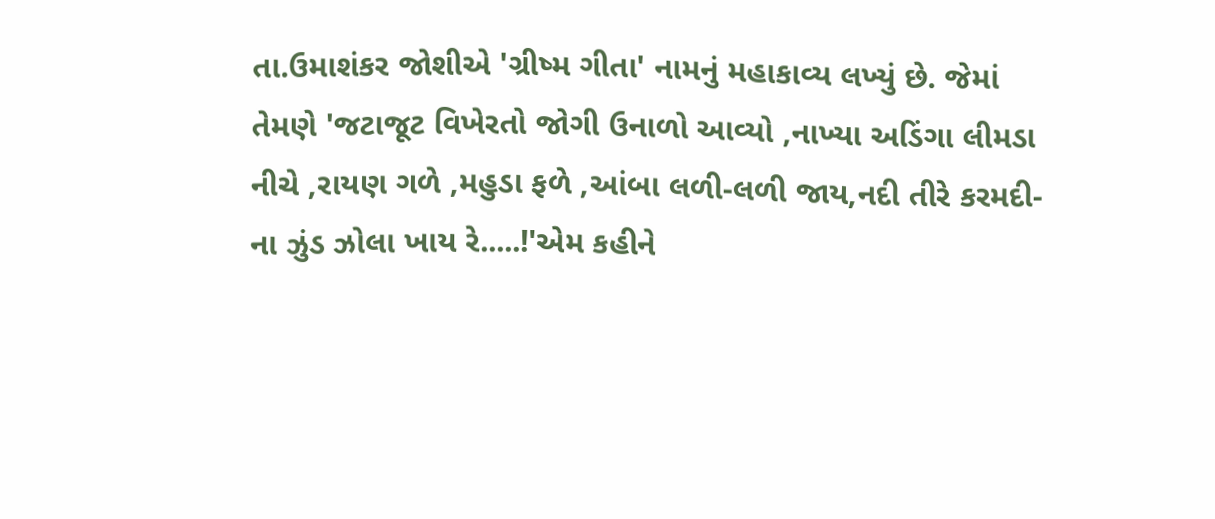તા.ઉમાશંકર જોશીએ 'ગ્રીષ્મ ગીતા' નામનું મહાકાવ્ય લખ્યું છે. જેમાં
તેમણે 'જટાજૂટ વિખેરતો જોગી ઉનાળો આવ્યો ,નાખ્યા અડિંગા લીમડા
નીચે ,રાયણ ગળે ,મહુડા ફળે ,આંબા લળી-લળી જાય,નદી તીરે કરમદી-
ના ઝુંડ ઝોલા ખાય રે.....!'એમ કહીને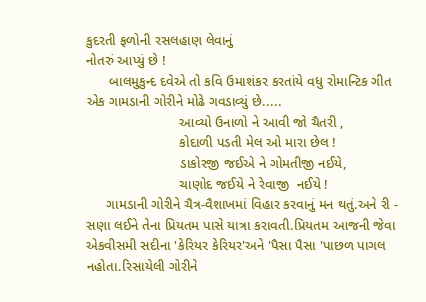કુદરતી ફળોની રસલહાણ લેવાનું
નોતરું આપ્યું છે !
      બાલમુકુન્દ દવેએ તો કવિ ઉમાશંકર કરતાંયે વધુ રોમાન્ટિક ગીત
એક ગામડાની ગોરીને મોઢે ગવડાવ્યું છે.....
                        આવ્યો ઉનાળો ને આવી જો ચૈતરી ,
                        કોદાળી પડતી મેલ ઓ મારા છેલ !
                        ડાકોરજી જઈએ ને ગોમતીજી નઈયે,
                        ચાણોદ જઈયે ને રેવાજી  નઈયે !
     ગામડાની ગોરીને ચૈત્ર-વૈશાખમાં વિહાર કરવાનું મન થતું.અને રી -
સણા લઈને તેના પ્રિયતમ પાસે યાત્રા કરાવતી.પ્રિયતમ આજની જેવા
એકવીસમી સદીના 'કેરિયર કેરિયર'અને 'પૈસા પૈસા 'પાછળ પાગલ
નહોતા.રિસાયેલી ગોરીને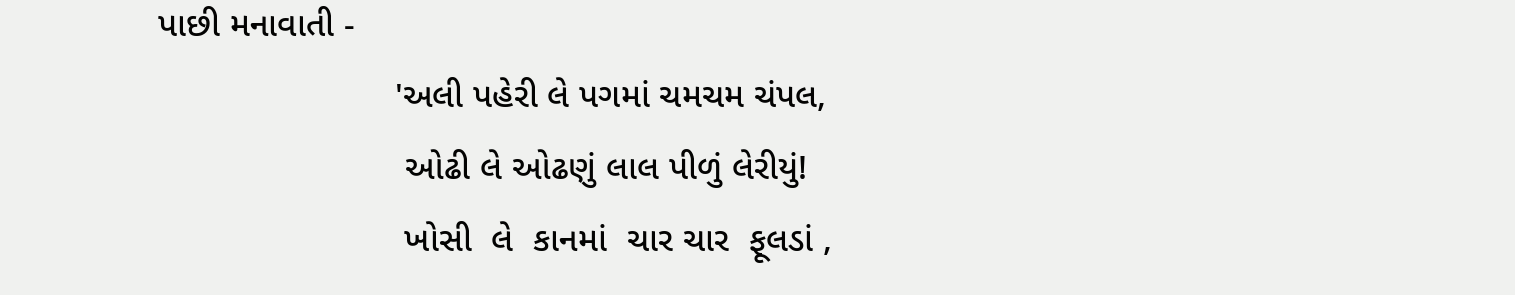પાછી મનાવાતી -
                        'અલી પહેરી લે પગમાં ચમચમ ચંપલ,
                         ઓઢી લે ઓઢણું લાલ પીળું લેરીયું!
                         ખોસી  લે  કાનમાં  ચાર ચાર  ફૂલડાં ,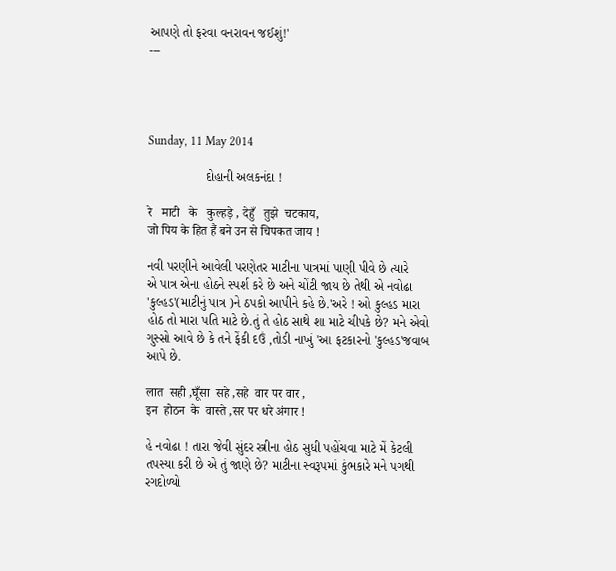આપણે તો ફરવા વનરાવન જઈશું!'
---




Sunday, 11 May 2014

                દોહાની અલકનંદા !

रे   माटी   के   कुल्हड़े , देहुँ   तुझे  चटकाय,
जो पिय के हित हैं बने उन से चिपकत जाय !

નવી પરણીને આવેલી પરણેતર માટીના પાત્રમાં પાણી પીવે છે ત્યારે
એ પાત્ર એના હોઠને સ્પર્શ કરે છે અને ચોંટી જાય છે તેથી એ નવોઢા
'કુલ્હડ'(માટીનું પાત્ર )ને ઠપકો આપીને કહે છે.'અરે ! ઓ કુલ્હડ મારા
હોઠ તો મારા પતિ માટે છે.તું તે હોઠ સાથે શા માટે ચીપકે છે? મને એવો
ગુસ્સો આવે છે કે તને ફેંકી દઉં ,તોડી નાખું 'આ ફટકારનો 'કુલ્હડ'જવાબ
આપે છે.

लात  सही ,घूँसा  सहे ,सहे  वार पर वार ,
इन  होठन  के  वास्ते ,सर पर धरे अंगार !

હે નવોઢા ! તારા જેવી સુંદર સ્ત્રીના હોઠ સુધી પહોંચવા માટે મેં કેટલી
તપસ્યા કરી છે એ તું જાણે છે? માટીના સ્વરૂપમાં કુંભકારે મને પગથી
રગદોળ્યો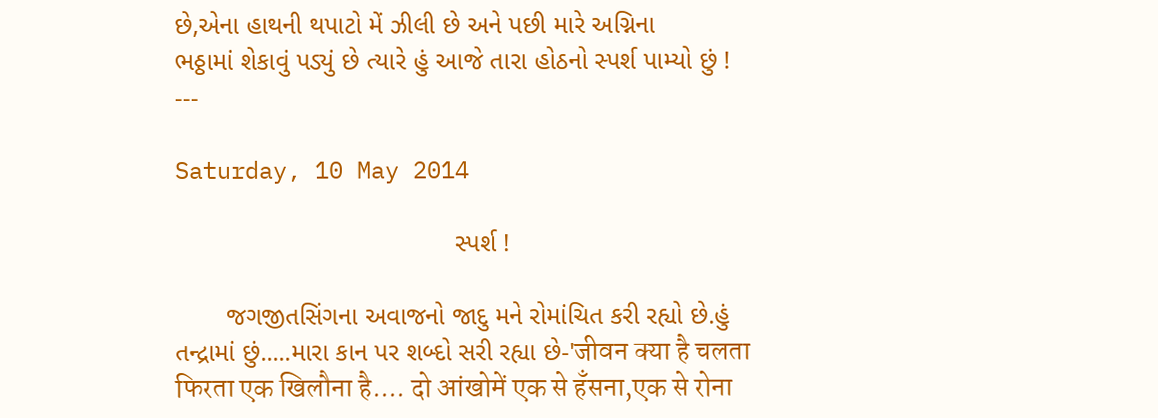છે,એના હાથની થપાટો મેં ઝીલી છે અને પછી મારે અગ્નિના
ભઠ્ઠામાં શેકાવું પડ્યું છે ત્યારે હું આજે તારા હોઠનો સ્પર્શ પામ્યો છું !
---

Saturday, 10 May 2014

                                       સ્પર્શ !

       જગજીતસિંગના અવાજનો જાદુ મને રોમાંચિત કરી રહ્યો છે.હું
તન્દ્રામાં છું.....મારા કાન પર શબ્દો સરી રહ્યા છે-'जीवन क्या है चलता
फिरता एक खिलौना है.... दो आंखोमें एक से हँसना,एक से रोना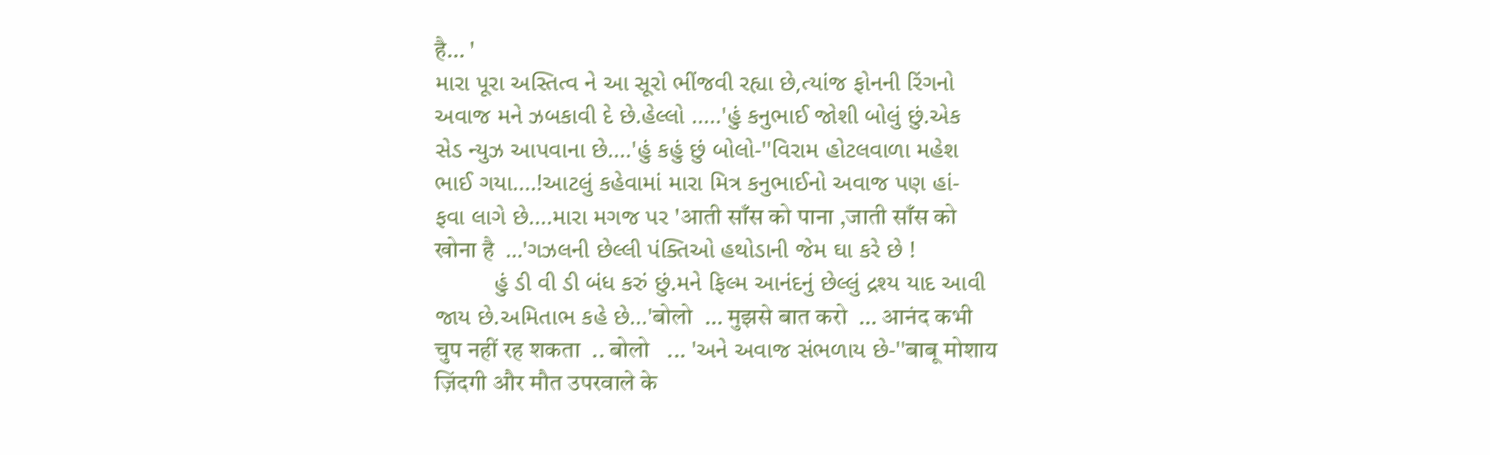है… '
મારા પૂરા અસ્તિત્વ ને આ સૂરો ભીંજવી રહ્યા છે,ત્યાંજ ફોનની રિંગનો
અવાજ મને ઝબકાવી દે છે.હેલ્લો .....'હું કનુભાઈ જોશી બોલું છું.એક
સેડ ન્યુઝ આપવાના છે....'હું કહું છું બોલો-''વિરામ હોટલવાળા મહેશ
ભાઈ ગયા....!આટલું કહેવામાં મારા મિત્ર કનુભાઈનો અવાજ પણ હાં-
ફવા લાગે છે....મારા મગજ પર 'आती साँस को पाना ,जाती साँस को
खोना है  …'ગઝલની છેલ્લી પંક્તિઓ હથોડાની જેમ ઘા કરે છે !
         હું ડી વી ડી બંધ કરું છું.મને ફિલ્મ આનંદનું છેલ્લું દ્રશ્ય યાદ આવી
જાય છે.અમિતાભ કહે છે...'बोलो  … मुझसे बात करो  … आनंद कभी
चुप नहीं रह शकता  .. बोलो   ... 'અને અવાજ સંભળાય છે-''बाबू मोशाय
ज़िंदगी और मौत उपरवाले के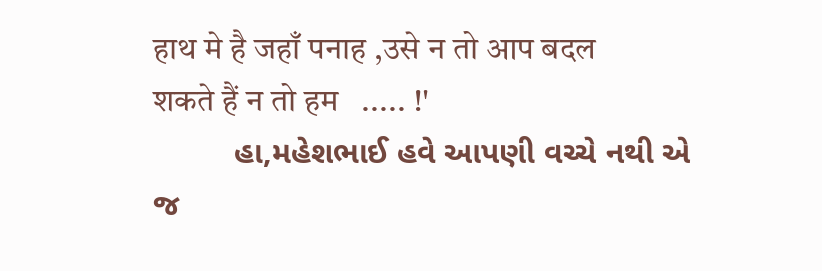हाथ मे है जहाँ पनाह ,उसे न तो आप बदल
शकते हैं न तो हम   ..... !'
         હા,મહેશભાઈ હવે આપણી વચ્ચે નથી એ જ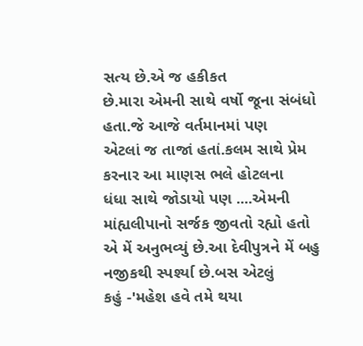સત્ય છે.એ જ હકીકત
છે.મારા એમની સાથે વર્ષો જૂના સંબંધો હતા.જે આજે વર્તમાનમાં પણ
એટલાં જ તાજાં હતાં.કલમ સાથે પ્રેમ કરનાર આ માણસ ભલે હોટલના
ધંધા સાથે જોડાયો પણ ....એમની માંહ્યલીપાનો સર્જક જીવતો રહ્યો હતો
એ મેં અનુભવ્યું છે.આ દેવીપુત્રને મેં બહુ નજીકથી સ્પર્શ્યા છે.બસ એટલું
કહું -'મહેશ હવે તમે થયા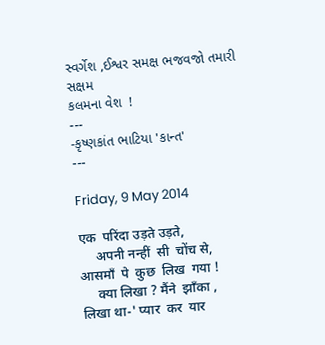સ્વર્ગેશ ,ઈશ્વર સમક્ષ ભજવજો તમારી સક્ષમ
કલમના વેશ  !
---
-કૃષ્ણકાંત ભાટિયા 'કાન્ત'
---

Friday, 9 May 2014

एक  परिंदा उड़ते उड़ते,
     अपनी नन्हीं  सी  चोंच से,
आसमाँ  पे  कुछ  लिख  गया !
     क्या लिखा ? मैंने  झाँका ,
लिखा था-' प्यार  कर  यार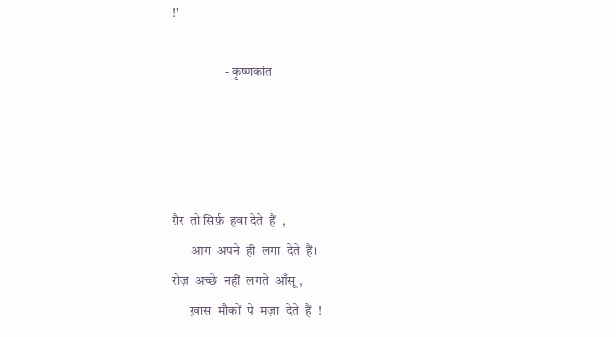!'

                    - कृष्णकांत




ग़ैर  तो सिर्फ़  हवा देते  हैं  ,
       आग  अपने  ही  लगा  देते  हैं।
रोज़  अच्छे  नहीं  लगते  आँसू ,
       ख़ास  मौकों  पे  मज़ा  देते  हैं  !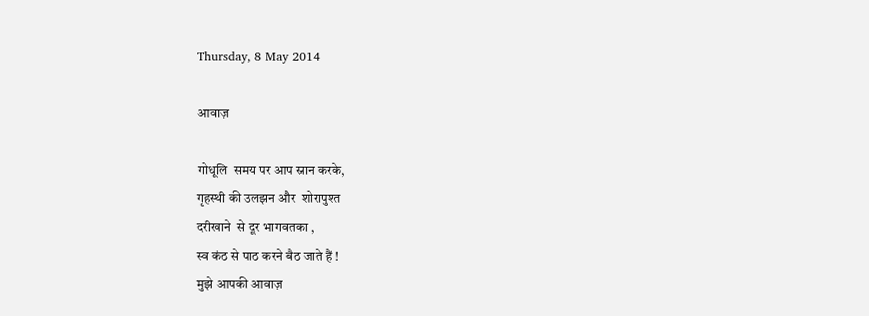Thursday, 8 May 2014

आवाज़

गोधूलि  समय पर आप स्नान करके,
गृहस्थी की उलझन और  शोरापुश्त
दरीखाने  से दूर भागवतका ,
स्व कंठ से पाठ करने बैठ जाते हैं !
मुझे आपकी आवाज़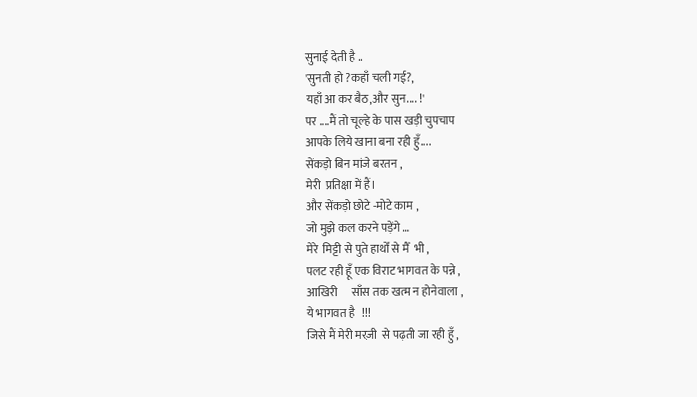सुनाई देती है ..
'सुनती हो ?कहाँ चली गई?,
यहाँ आ कर बैठ,और सुन.... !'
पर ....मैं तो चूल्हे के पास खड़ी चुपचाप
आपके लिये खाना बना रही हुँ....
सेंकड़ो बिन मांजे बरतन ,
मेरी  प्रतिक्षा में हैं।
और सेंकड़ो छोटे -मोटे काम ,
जो मुझे कल करने पड़ेंगे …
मेरे  मिट्टी से पुते हाथोँ से मैँ  भी ,
पलट रही हूँ एक विराट भागवत के पन्ने ,
आखिरी      साँस तक खत्म न होनेवाला ,
ये भागवत है   !!!
जिसे मैं मेरी मरज़ी  से पढ़ती जा रही हुँ ,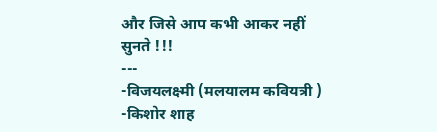और जिसे आप कभी आकर नहीं    सुनते !!!
---
-विजयलक्ष्मी (मलयालम कवियत्री )
-किशोर शाह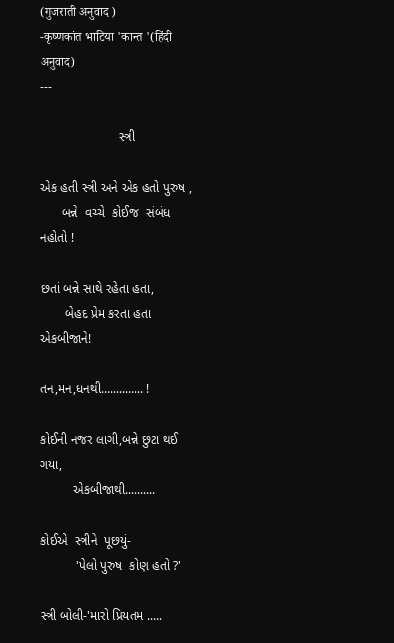(गुजराती अनुवाद )
-कृष्णकांत भाटिया 'कान्त '(हिंदी अनुवाद)
---

                      સ્ત્રી

એક હતી સ્ત્રી અને એક હતો પુરુષ ,
      બન્ને  વચ્ચે  કોઈજ  સંબંધ  નહોતો !

છતાં બન્ને સાથે રહેતા હતા,
       બેહદ પ્રેમ કરતા હતા એકબીજાને!

તન,મન,ધનથી.............. !

કોઈની નજર લાગી,બન્ને છુટા થઈ ગયા,
         એકબીજાથી..........

કોઈએ  સ્ત્રીને  પૂછયું-
          'પેલો પુરુષ  કોણ હતો ?'

સ્ત્રી બોલી-'મારો પ્રિયતમ .....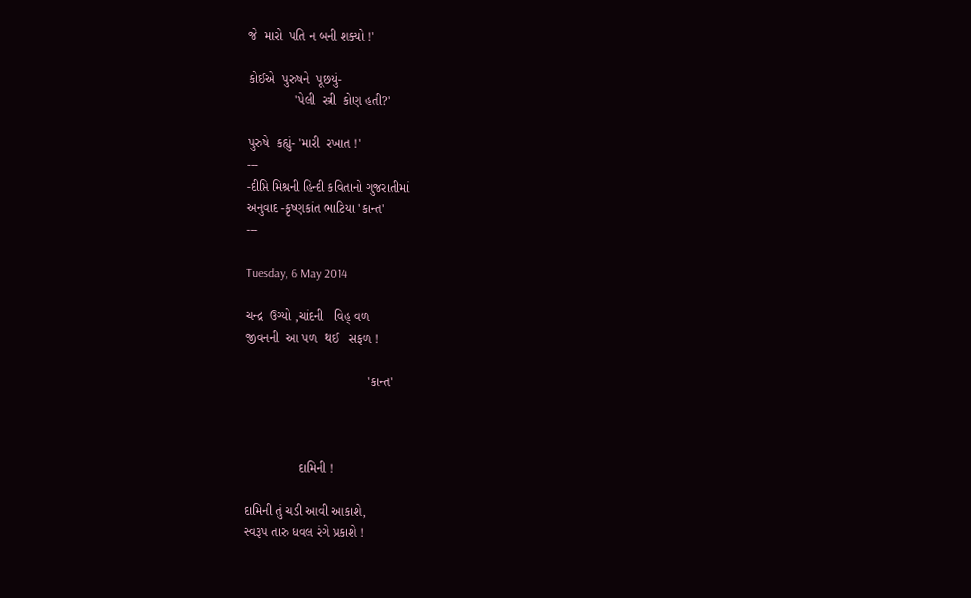જે  મારો  પતિ ન બની શક્યો !'

કોઈએ  પુરુષને  પૂછયું-
             'પેલી  સ્ત્રી  કોણ હતી?'

પુરુષે  કહ્યું- 'મારી  રખાત !'
---
-દીપ્તિ મિશ્રની હિન્દી કવિતાનો ગુજરાતીમાં
અનુવાદ -કૃષ્ણકાંત ભાટિયા 'કાન્ત'
---

Tuesday, 6 May 2014

ચન્દ્ર  ઉગ્યો ,ચાંદની   વિહ્ વળ
જીવનની  આ પળ  થઈ   સફળ !

                                  'કાન્ત'



               દામિની !

દામિની તું ચડી આવી આકાશે,
સ્વરૂપ તારુ ધવલ રંગે પ્રકાશે !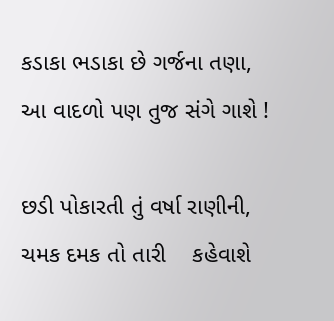કડાકા ભડાકા છે ગર્જના તણા,
આ વાદળો પણ તુજ સંગે ગાશે !

છડી પોકારતી તું વર્ષા રાણીની,
ચમક દમક તો તારી    કહેવાશે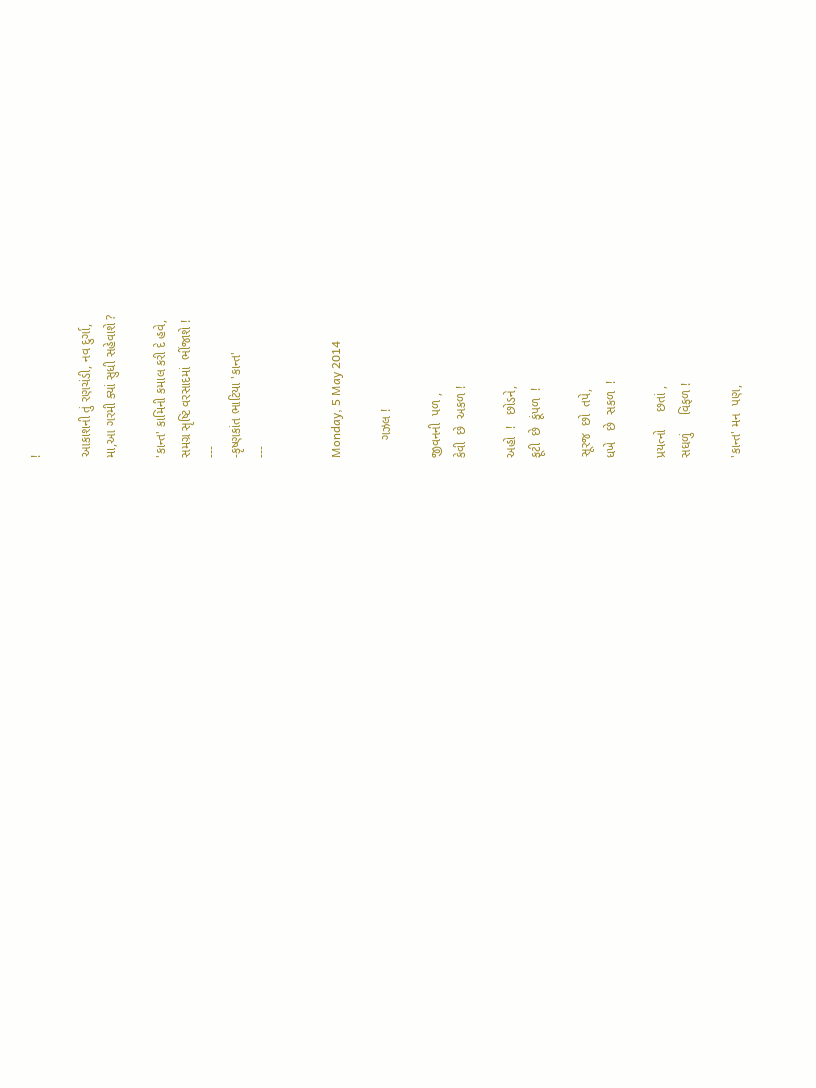!

આકાશની તું રણચંડી, નવ દુર્ગા,
મા,આ ગરમી ક્યાં સુધી સહેવાશે ?

'કાન્ત' કામિની કમાલ કરી દે હવે,
સમગ્ર સૃષ્ટિ વરસાદમાં  ભીંજાશે !
---
-કૃષ્ણકાંત ભાટિયા 'કાન્ત'
---


Monday, 5 May 2014

     ગઝલ !

જીવનની  પળ ,
કેવી  છે  અકળ !

અહો  !   છોડને,
ફૂટી  છે  કૂંપળ  !

સૂરજ  છો  તપે,
ધખે   છે  સકળ  !

પ્રયત્નો     છતાં ,
સઘળું     વિફળ !

'કાન્ત' મન  પણ,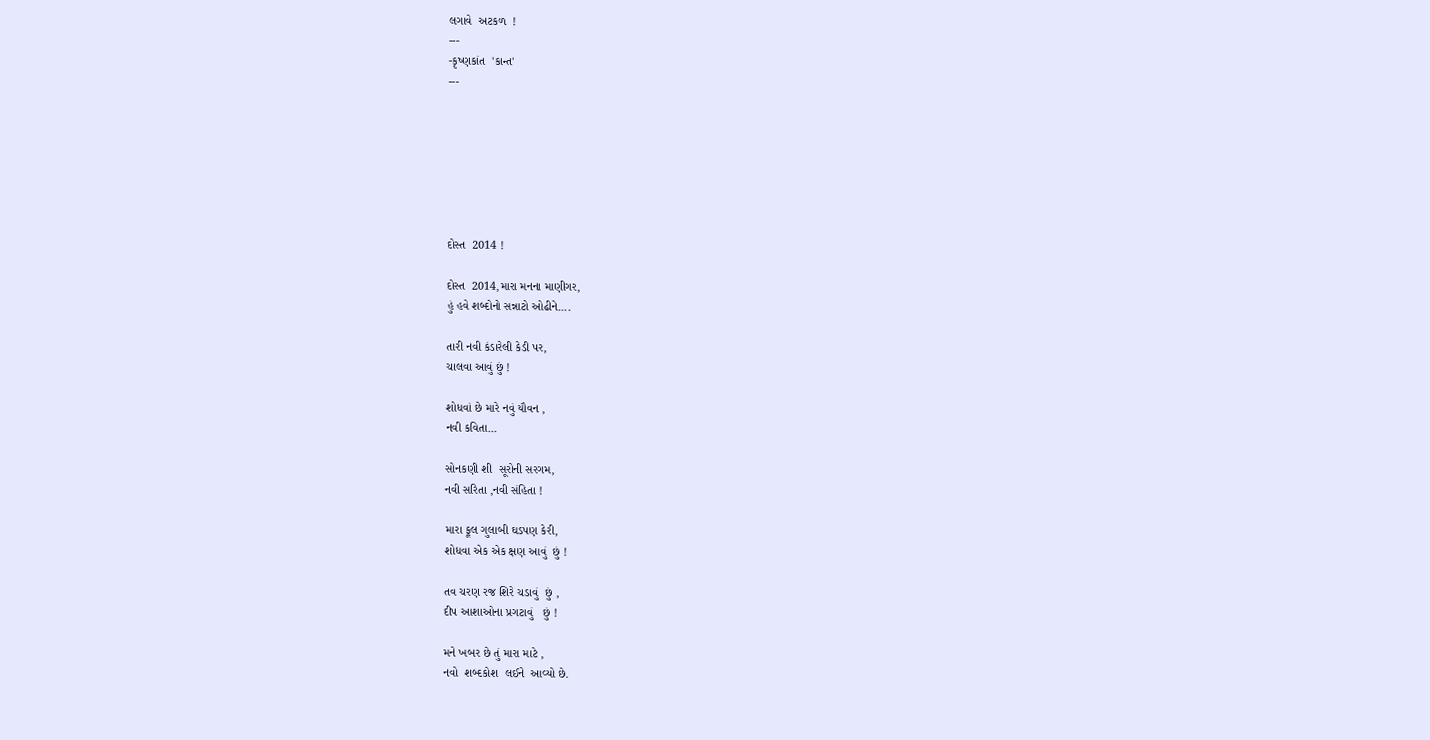લગાવે  અટકળ  !
---
-કૃષ્ણકાંત  'કાન્ત'
---







દોસ્ત  2014 !

દોસ્ત  2014,મારા મનના માણીગર,
હું હવે શબ્દોનો સન્નાટો ઓઢીને....

તારી નવી કંડારેલી કેડી પર,
ચાલવા આવું છું !

શોધવાં છે મારે નવું યૌવન ,
નવી કવિતા...

સોનકણી શી  સૂરોની સરગમ,
નવી સરિતા ,નવી સંહિતા !

મારા ફૂલ ગુલાબી ઘડપણ કેરી,
શોધવા એક એક ક્ષણ આવું  છું !

તવ ચરણ રજ શિરે ચડાવું  છું ,
દીપ આશાઓના પ્રગટાવું   છું !

મને ખબર છે તું મારા માટે ,
નવો  શબ્દકોશ  લઈને  આવ્યો છે.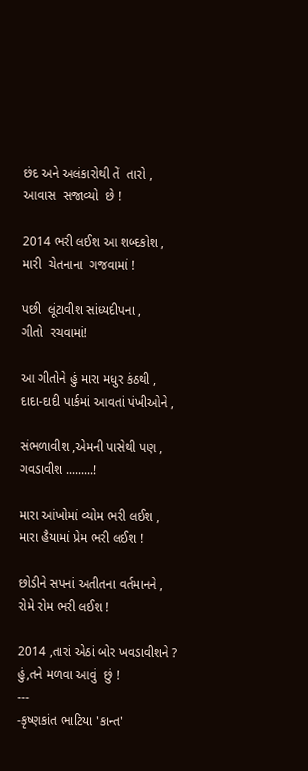છંદ અને અલંકારોથી તેં  તારો ,
આવાસ  સજાવ્યો  છે !

2014 ભરી લઈશ આ શબ્દકોશ ,
મારી  ચેતનાના  ગજવામાં !

પછી  લૂંટાવીશ સાંધ્યદીપના ,
ગીતો  રચવામાં!

આ ગીતોને હું મારા મધુર કંઠથી ,
દાદા-દાદી પાર્કમાં આવતાં પંખીઓને ,

સંભળાવીશ ,એમની પાસેથી પણ ,
ગવડાવીશ .........!

મારા આંખોમાં વ્યોમ ભરી લઈશ ,
મારા હૈયામાં પ્રેમ ભરી લઈશ !

છોડીને સપનાં અતીતના વર્તમાનને ,
રોમે રોમ ભરી લઈશ !

2014 ,તારાં એઠાં બોર ખવડાવીશને ?
હું,તને મળવા આવું  છું !
---
-કૃષ્ણકાંત ભાટિયા 'કાન્ત'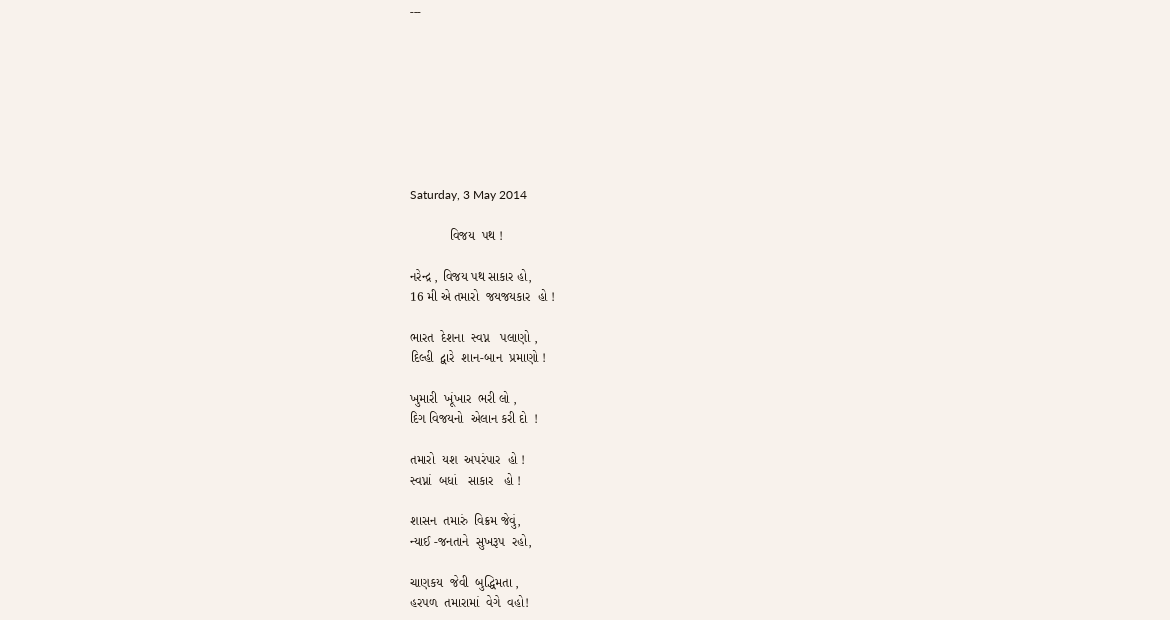---








Saturday, 3 May 2014

           વિજય  પથ !

નરેન્દ્ર , વિજય પથ સાકાર હો,
16 મી એ તમારો  જયજયકાર  હો !

ભારત  દેશના  સ્વપ્ન   પલાણો ,
દિલ્હી  દ્વારે  શાન-બાન  પ્રમાણો !

ખુમારી  ખૂંખાર  ભરી લો ,
દિગ વિજયનો  એલાન કરી દો  !

તમારો  યશ  અપરંપાર  હો !
સ્વપ્નાં  બધાં   સાકાર   હો !

શાસન  તમારું  વિક્રમ જેવું,
ન્યાઈ -જનતાને  સુખરૂપ  રહો,

ચાણકય  જેવી  બુદ્ધિમતા ,
હરપળ  તમારામાં  વેગે  વહો!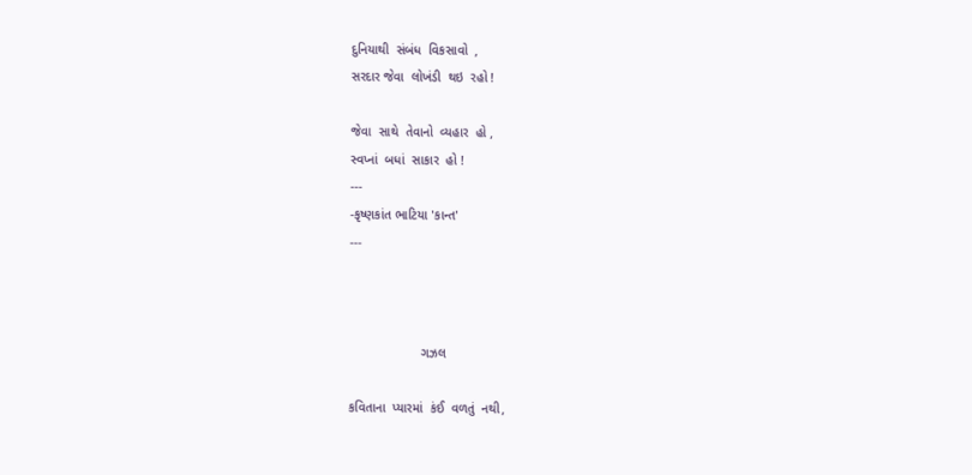દુનિયાથી  સંબંધ  વિકસાવો  ,
સરદાર જેવા  લોખંડી  થઇ  રહો !

જેવા  સાથે  તેવાનો  વ્યહાર  હો ,
સ્વપ્નાં  બધાં  સાકાર  હો !
---
-કૃષ્ણકાંત ભાટિયા 'કાન્ત'
---



                    ગઝલ

કવિતાના  પ્યારમાં  કંઈ  વળતું  નથી,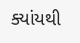ક્યાંયથી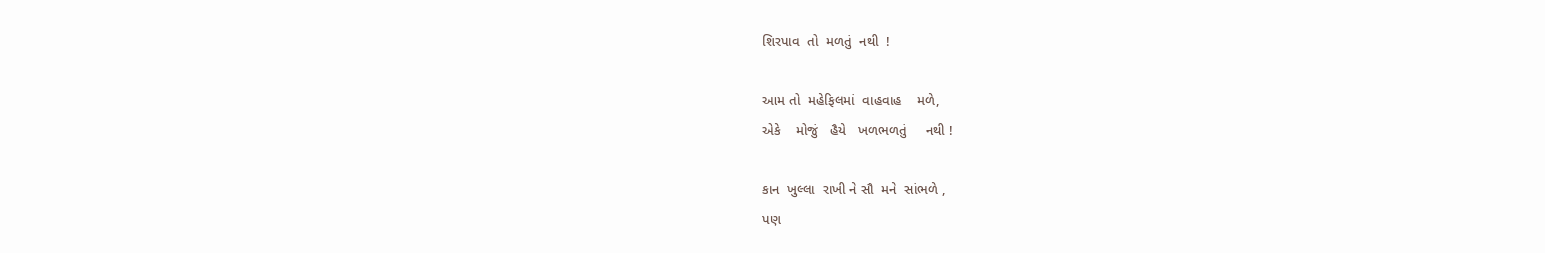શિરપાવ  તો  મળતું  નથી  !

આમ તો  મહેફિલમાં  વાહવાહ    મળે,
એકે    મોજું   હૈયે   ખળભળતું     નથી !

કાન  ખુલ્લા  રાખી ને સૌ  મને  સાંભળે ,
પણ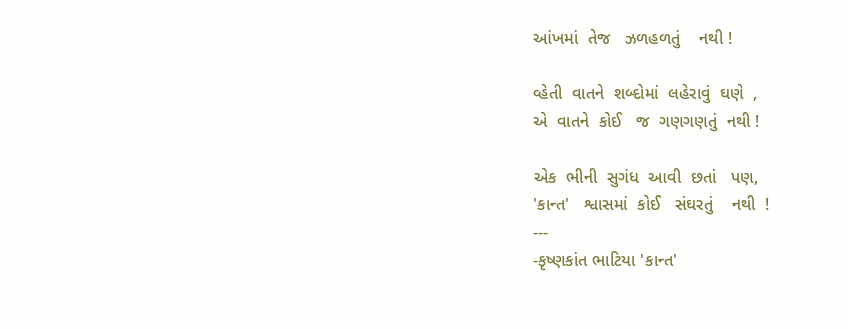આંખમાં  તેજ   ઝળહળતું    નથી !

વ્હેતી  વાતને  શબ્દોમાં  લહેરાવું  ઘણે  ,
એ  વાતને  કોઈ   જ  ગણગણતું  નથી !

એક  ભીની  સુગંધ  આવી  છતાં   પણ,
'કાન્ત'   શ્વાસમાં  કોઈ   સંઘરતું    નથી  !
---
-કૃષ્ણકાંત ભાટિયા 'કાન્ત'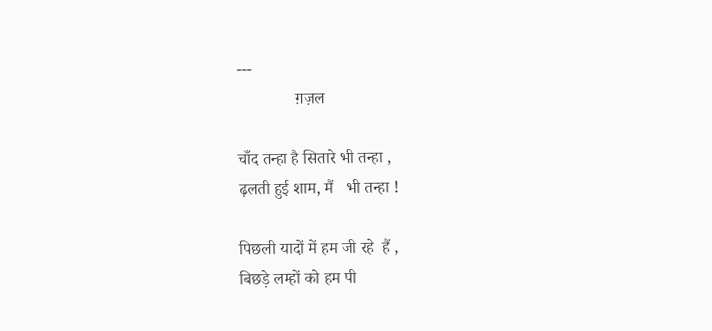---
              ग़ज़ल

चाँद तन्हा है सितारे भी तन्हा ,
ढ़लती हुई शाम, मैं   भी तन्हा !

पिछली यादों में हम जी रहे  हैं ,
बिछड़े लम्हों को हम पी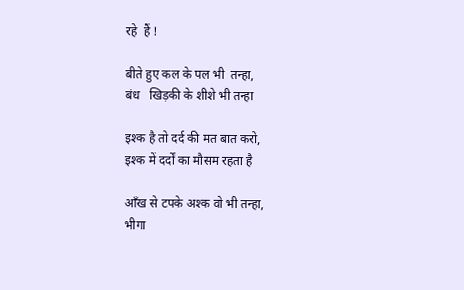रहे  हैं !

बीते हुए कल के पल भी  तन्हा,
बंध   खिड़की के शीशे भी तन्हा

इश्क है तो दर्द की मत बात करो,
इश्क में दर्दों का मौसम रहता है

आँख से टपके अश्क वो भी तन्हा,
भीगा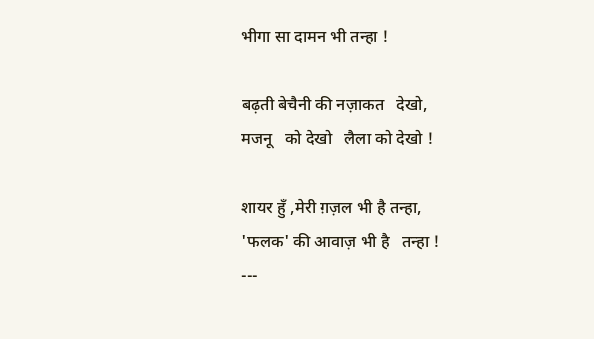भीगा सा दामन भी तन्हा !

बढ़ती बेचैनी की नज़ाकत   देखो,
मजनू   को देखो   लैला को देखो !

शायर हुँ ,मेरी ग़ज़ल भी है तन्हा,
'फलक' की आवाज़ भी है   तन्हा !
---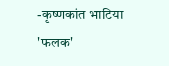-कृष्णकांत भाटिया 'फलक'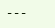---